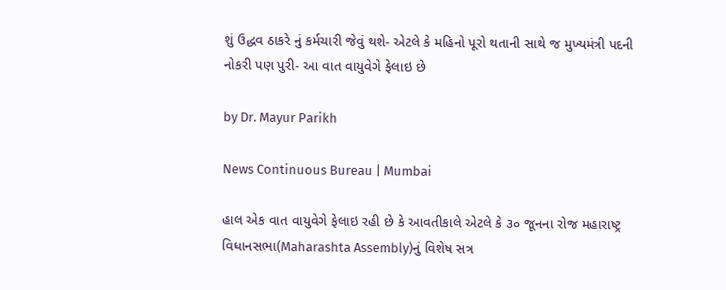શું ઉદ્ધવ ઠાકરે નું કર્મચારી જેવું થશે- એટલે કે મહિનો પૂરો થતાની સાથે જ મુખ્યમંત્રી પદની નોકરી પણ પુરી- આ વાત વાયુવેગે ફેલાઇ છે

by Dr. Mayur Parikh

News Continuous Bureau | Mumbai

હાલ એક વાત વાયુવેગે ફેલાઇ રહી છે કે આવતીકાલે એટલે કે ૩૦ જૂનના રોજ મહારાષ્ટ્ર વિધાનસભા(Maharashta Assembly)નું વિશેષ સત્ર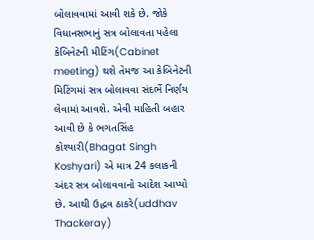બોલાવવામાં આવી શકે છે. જોકે વિધાનસભાનું સત્ર બોલાવતા પહેલા કેબિનેટની મીટિંગ(Cabinet meeting) થશે તેમજ આ કેબિનેટની મિટિંગમાં સત્ર બોલાવવા સંદર્ભે નિર્ણય લેવામાં આવશે. એવી માહિતી બહાર આવી છે કે ભગતસિંહ કોશ્યારી(Bhagat Singh Koshyari) એ માત્ર 24 કલાકની અંદર સત્ર બોલાવવાનો આદેશ આપ્યો છે. આથી ઉદ્ધવ ઠાકરે(uddhav Thackeray)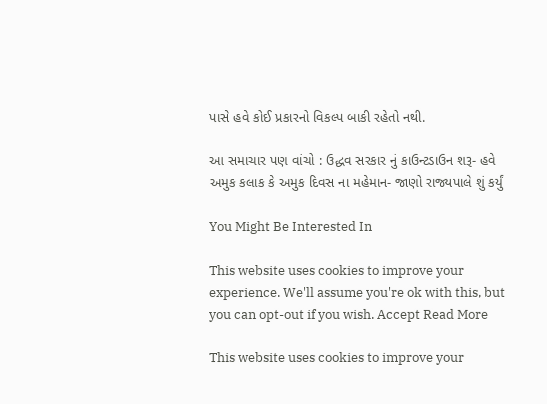પાસે હવે કોઈ પ્રકારનો વિકલ્પ બાકી રહેતો નથી.

આ સમાચાર પણ વાંચો : ઉદ્ધવ સરકાર નું કાઉન્ટડાઉન શરૂ- હવે અમુક કલાક કે અમુક દિવસ ના મહેમાન- જાણો રાજ્યપાલે શું કર્યું

You Might Be Interested In

This website uses cookies to improve your experience. We'll assume you're ok with this, but you can opt-out if you wish. Accept Read More

This website uses cookies to improve your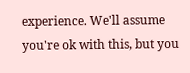experience. We'll assume you're ok with this, but you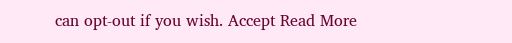can opt-out if you wish. Accept Read More